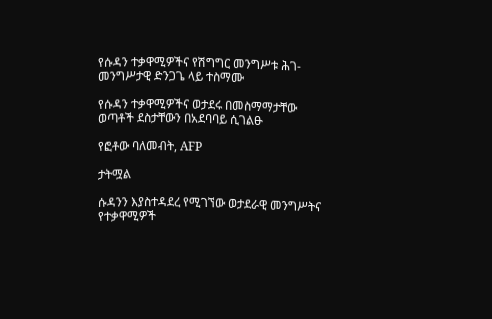የሱዳን ተቃዋሚዎችና የሽግግር መንግሥቱ ሕገ-መንግሥታዊ ድንጋጌ ላይ ተስማሙ

የሱዳን ተቃዋሚዎችና ወታደሩ በመስማማታቸው ወጣቶች ደስታቸውን በአደባባይ ሲገልፁ

የፎቶው ባለመብት, AFP

ታትሟል

ሱዳንን እያስተዳደረ የሚገኘው ወታደራዊ መንግሥትና የተቃዋሚዎች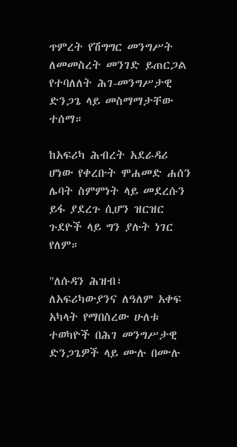ጥምረት የሽግግር መንግሥት ለመመስረት መንገድ ይጠርጋል የተባለለት ሕገ-መንግሥታዊ ድንጋጌ ላይ መስማማታቸው ተሰማ።

ከአፍሪካ ሕብረት አደራዳሪ ሆነው የቀረቡት ሞሐመድ ሐሰን ሌባት ስምምነት ላይ መደረሱን ይፋ ያደረጉ ሲሆን ዝርዝር ጉደዮች ላይ ግን ያሉት ነገር የለም።

"ለሱዳን ሕዝብ፣ ለአፍሪካውያንና ለዓለም አቀፍ አካላት የማበስረው ሁለቱ ተወካዮች በሕገ መንግሥታዊ ድንጋጌዎች ላይ ሙሉ በሙሉ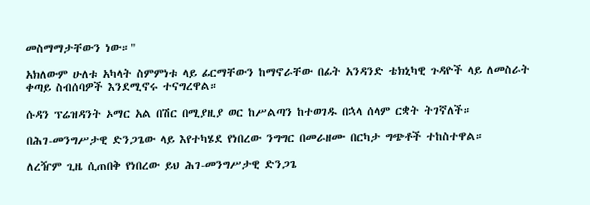መስማማታቸውን ነው።"

አክለውም ሁለቱ አካላት ስምምነቱ ላይ ፊርማቸውን ከማኖራቸው በፊት አንዳንድ ቴክኒካዊ ጉዳዮች ላይ ለመስራት ቀጣይ ስብሰባዎች እንደሚኖሩ ተናግረዋል።

ሱዳን ፕሬዝዳንት ኦማር አል በሽር በሚያዚያ ወር ከሥልጣን ከተወገዱ በኋላ ሰላም ርቋት ትገኛለች።

በሕገ-መንግሥታዊ ድንጋጌው ላይ እየተካሄደ የነበረው ንግግር በመራዘሙ በርካታ ግጭቶች ተከስተዋል።

ለረዥም ጊዜ ሲጠበቅ የነበረው ይህ ሕገ-መንግሥታዊ ድንጋጌ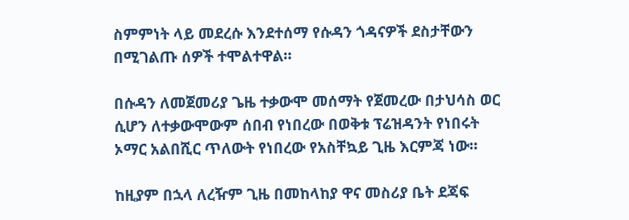ስምምነት ላይ መደረሱ እንደተሰማ የሱዳን ጎዳናዎች ደስታቸውን በሚገልጡ ሰዎች ተሞልተዋል።

በሱዳን ለመጀመሪያ ጌዜ ተቃውሞ መሰማት የጀመረው በታህሳስ ወር ሲሆን ለተቃውሞውም ሰበብ የነበረው በወቅቱ ፕሬዝዳንት የነበሩት ኦማር አልበሺር ጥለውት የነበረው የአስቸኳይ ጊዜ እርምጃ ነው።

ከዚያም በኋላ ለረዥም ጊዜ በመከላከያ ዋና መስሪያ ቤት ደጃፍ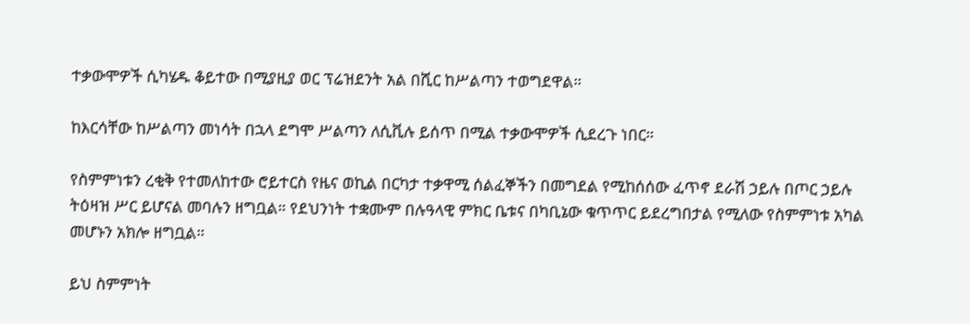ተቃውሞዎች ሲካሄዱ ቆይተው በሚያዚያ ወር ፕሬዝደንት አል በሺር ከሥልጣን ተወግደዋል።

ከእርሳቸው ከሥልጣን መነሳት በኋላ ደግሞ ሥልጣን ለሲቪሉ ይሰጥ በሚል ተቃውሞዎች ሲደረጉ ነበር።

የስምምነቱን ረቂቅ የተመለከተው ሮይተርስ የዜና ወኪል በርካታ ተቃዋሚ ሰልፈኞችን በመግደል የሚከሰሰው ፈጥኖ ደራሽ ኃይሉ በጦር ኃይሉ ትዕዛዝ ሥር ይሆናል መባሉን ዘግቧል። የደህንነት ተቋሙም በሉዓላዊ ምክር ቤቱና በካቢኔው ቁጥጥር ይደረግበታል የሚለው የስምምነቱ አካል መሆኑን አክሎ ዘግቧል።

ይህ ስምምነት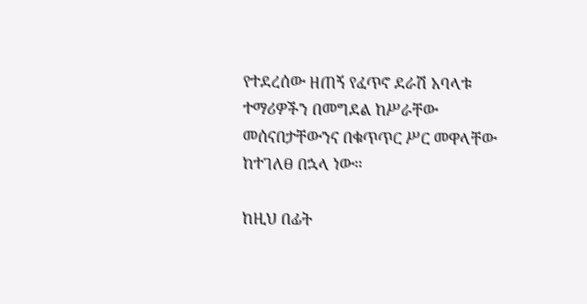የተደረሰው ዘጠኝ የፈጥኖ ደራሽ አባላቱ ተማሪዎችን በመግደል ከሥራቸው መሰናበታቸውንና በቁጥጥር ሥር መዋላቸው ከተገለፀ በኋላ ነው።

ከዚህ በፊት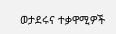ወታደሩና ተቃዋሚዎች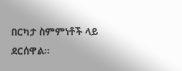በርካታ ስምምነቶች ላይ ደርሰዋል።